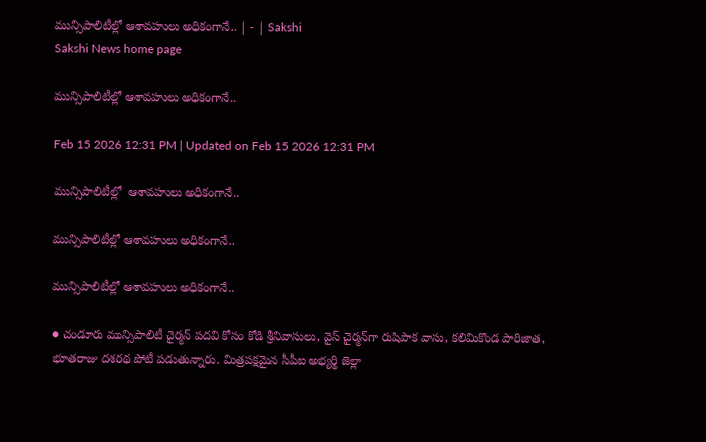మున్సిపాలిటీల్లో ఆశావహులు అధికంగానే.. | - | Sakshi
Sakshi News home page

మున్సిపాలిటీల్లో ఆశావహులు అధికంగానే..

Feb 15 2026 12:31 PM | Updated on Feb 15 2026 12:31 PM

మున్సిపాలిటీల్లో  ఆశావహులు అధికంగానే..

మున్సిపాలిటీల్లో ఆశావహులు అధికంగానే..

మున్సిపాలిటీల్లో ఆశావహులు అధికంగానే..

● చండూరు మున్సిపాలిటీ చైర్మన్‌ పదవి కోసం కోడి శ్రీనివాసులు, వైస్‌ చైర్మన్‌గా రుషిపాక వాసు, కలిమికొండ పారిజాత, భూతరాజు దశరథ పోటీ పడుతున్నారు. మిత్రపక్షమైన సీపీఐ అభ్యర్థి జెల్లా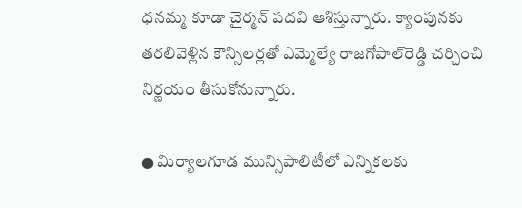ధనమ్మ కూడా చైర్మన్‌ పదవి ఆశిస్తున్నారు. క్యాంపునకు తరలివెళ్లిన కౌన్సిలర్లతో ఎమ్మెల్యే రాజగోపాల్‌రెడ్డి చర్చించి నిర్ణయం తీసుకోనున్నారు.

● మిర్యాలగూడ మున్సిపాలిటీలో ఎన్నికలకు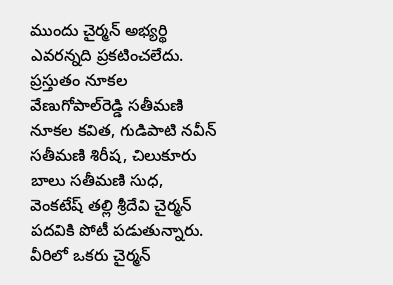ముందు చైర్మన్‌ అభ్యర్థి ఎవరన్నది ప్రకటించలేదు. ప్రస్తుతం నూకల వేణుగోపాల్‌రెడ్డి సతీమణి నూకల కవిత, గుడిపాటి నవీన్‌ సతీమణి శిరీష, చిలుకూరు బాలు సతీమణి సుధ, వెంకటేష్‌ తల్లి శ్రీదేవి చైర్మన్‌ పదవికి పోటీ పడుతున్నారు. వీరిలో ఒకరు చైర్మన్‌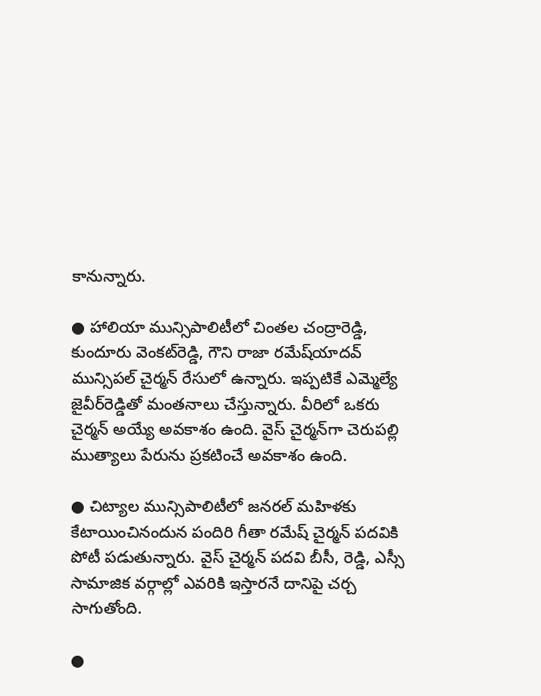కానున్నారు.

● హాలియా మున్సిపాలిటీలో చింతల చంద్రారెడ్డి, కుందూరు వెంకట్‌రెడ్డి, గౌని రాజా రమేష్‌యాదవ్‌ మున్సిపల్‌ చైర్మన్‌ రేసులో ఉన్నారు. ఇప్పటికే ఎమ్మెల్యే జైవీర్‌రెడ్డితో మంతనాలు చేస్తున్నారు. వీరిలో ఒకరు చైర్మన్‌ అయ్యే అవకాశం ఉంది. వైస్‌ చైర్మన్‌గా చెరుపల్లి ముత్యాలు పేరును ప్రకటించే అవకాశం ఉంది.

● చిట్యాల మున్సిపాలిటీలో జనరల్‌ మహిళకు కేటాయించినందున పందిరి గీతా రమేష్‌ చైర్మన్‌ పదవికి పోటీ పడుతున్నారు. వైస్‌ చైర్మన్‌ పదవి బీసీ, రెడ్డి, ఎస్సీ సామాజిక వర్గాల్లో ఎవరికి ఇస్తారనే దానిపై చర్చ సాగుతోంది.

●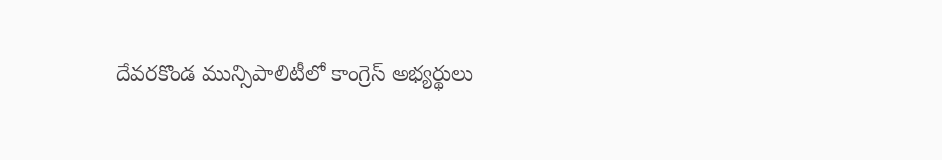దేవరకొండ మున్సిపాలిటీలో కాంగ్రెస్‌ అభ్యర్థులు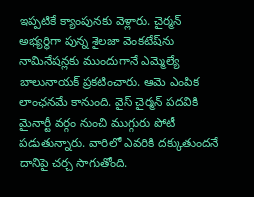ఇప్పటికే క్యాంపునకు వెళ్లారు. చైర్మన్‌ అభ్యర్థిగా పున్న శైలజా వెంకటేష్‌ను నామినేషన్లకు ముందుగానే ఎమ్మెల్యే బాలునాయక్‌ ప్రకటించారు. ఆమె ఎంపిక లాంఛనమే కానుంది. వైస్‌ చైర్మన్‌ పదవికి మైనార్టీ వర్గం నుంచి ముగ్గురు పోటీ పడుతున్నారు. వారిలో ఎవరికి దక్కుతుందనే దానిపై చర్చ సాగుతోంది.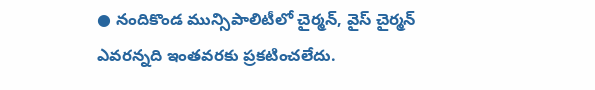● నందికొండ మున్సిపాలిటీలో చైర్మన్‌, వైస్‌ చైర్మన్‌ ఎవరన్నది ఇంతవరకు ప్రకటించలేదు.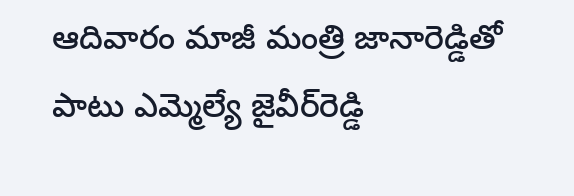ఆదివారం మాజీ మంత్రి జానారెడ్డితో పాటు ఎమ్మెల్యే జైవీర్‌రెడ్డి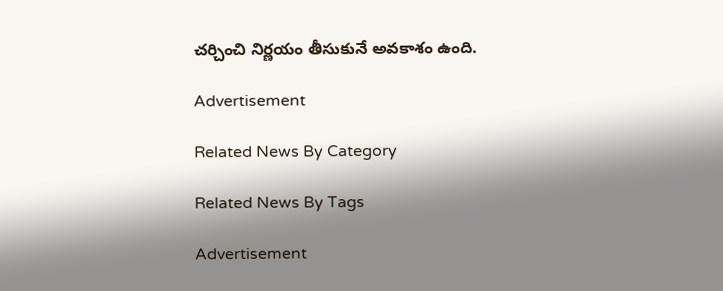చర్చించి నిర్ణయం తీసుకునే అవకాశం ఉంది.

Advertisement

Related News By Category

Related News By Tags

Advertisement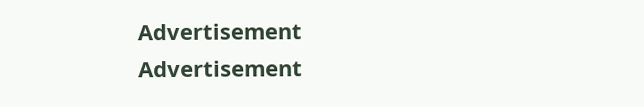Advertisement
Advertisement